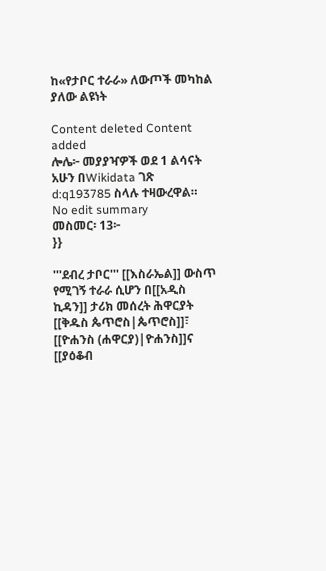ከ«የታቦር ተራራ» ለውጦች መካከል ያለው ልዩነት

Content deleted Content added
ሎሌ፦ መያያዣዎች ወደ 1 ልሳናት አሁን በWikidata ገጽ d:q193785 ስላሉ ተዛውረዋል።
No edit summary
መስመር፡ 13፦
}}

'''ደብረ ታቦር''' [[እስራኤል]] ውስጥ የሚገኝ ተራራ ሲሆን በ[[አዲስ ኪዳን]] ታሪክ መሰረት ሕዋርያት [[ቅዱስ ጴጥሮስ|ጴጥሮስ]]፣ [[ዮሐንስ (ሐዋርያ)|ዮሐንስ]]ና [[ያዕቆብ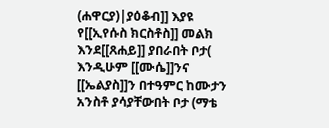(ሐዋርያ)|ያዕቆብ]] እያዩ የ[[ኢየሱስ ክርስቶስ]] መልክ እንደ[[ጸሐይ]] ያበራበት ቦታ( እንዲሁም [[ሙሴ]]ንና [[ኤልያስ]]ን በተዓምር ከሙታን አንስቶ ያሳያቸውበት ቦታ (ማቴ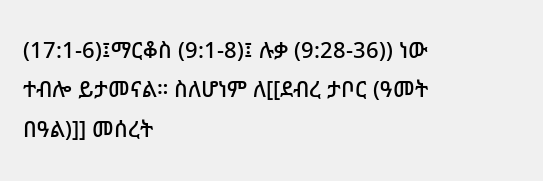(17:1-6)፤ማርቆስ (9:1-8)፤ ሉቃ (9:28-36)) ነው ተብሎ ይታመናል። ስለሆነም ለ[[ደብረ ታቦር (ዓመት በዓል)]] መሰረት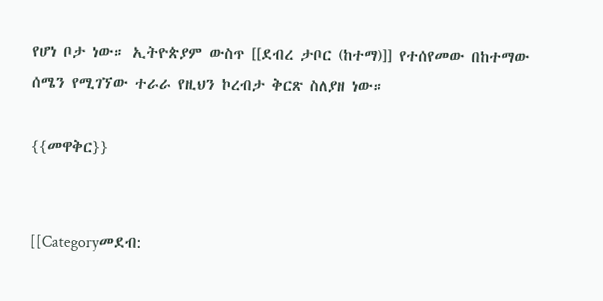የሆነ ቦታ ነው። ኢትዮጵያም ውስጥ [[ደብረ ታቦር (ከተማ)]] የተሰየመው በከተማው ሰሜን የሚገኘው ተራራ የዚህን ኮረብታ ቅርጽ ስለያዘ ነው።

{{መዋቅር}}


[[Categoryመደብ: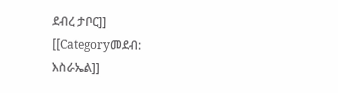ደብረ ታቦር]]
[[Categoryመደብ: እስራኤል]]